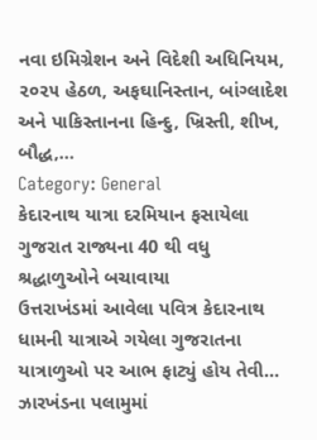નવા ઇમિગ્રેશન અને વિદેશી અધિનિયમ, ૨૦૨૫ હેઠળ, અફઘાનિસ્તાન, બાંગ્લાદેશ અને પાકિસ્તાનના હિન્દુ, ખ્રિસ્તી, શીખ, બૌદ્ધ,…
Category: General
કેદારનાથ યાત્રા દરમિયાન ફસાયેલા ગુજરાત રાજ્યના 40 થી વધુ શ્રદ્ધાળુઓને બચાવાયા
ઉત્તરાખંડમાં આવેલા પવિત્ર કેદારનાથ ધામની યાત્રાએ ગયેલા ગુજરાતના યાત્રાળુઓ પર આભ ફાટ્યું હોય તેવી…
ઝારખંડના પલામુમાં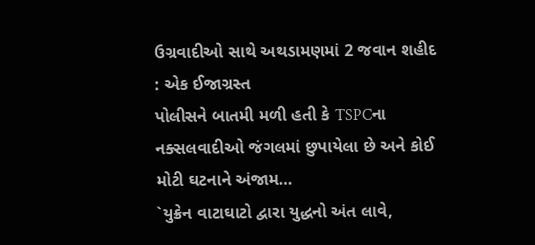ઉગ્રવાદીઓ સાથે અથડામણમાં 2 જવાન શહીદ : એક ઈજાગ્રસ્ત
પોલીસને બાતમી મળી હતી કે TSPCના નક્સલવાદીઓ જંગલમાં છુપાયેલા છે અને કોઈ મોટી ઘટનાને અંજામ…
`યુક્રેન વાટાઘાટો દ્વારા યુદ્ધનો અંત લાવે,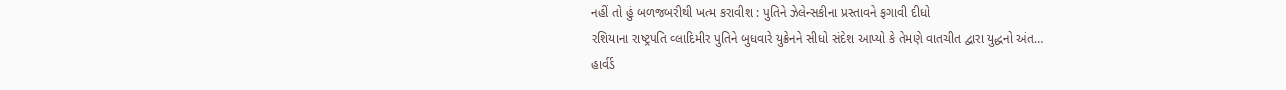નહીં તો હું બળજબરીથી ખત્મ કરાવીશ : પુતિને ઝેલેન્સકીના પ્રસ્તાવને ફગાવી દીધો
રશિયાના રાષ્ટ્રપતિ વ્લાદિમીર પુતિને બુધવારે યુક્રેનને સીધો સંદેશ આપ્યો કે તેમણે વાતચીત દ્વારા યુદ્ધનો અંત…
હાર્વર્ડ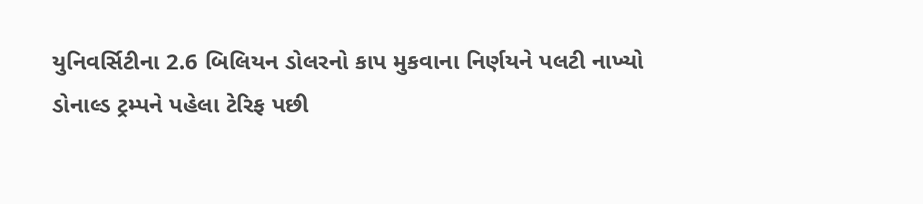યુનિવર્સિટીના 2.6 બિલિયન ડોલરનો કાપ મુકવાના નિર્ણયને પલટી નાખ્યો
ડોનાલ્ડ ટ્રમ્પને પહેલા ટેરિફ પછી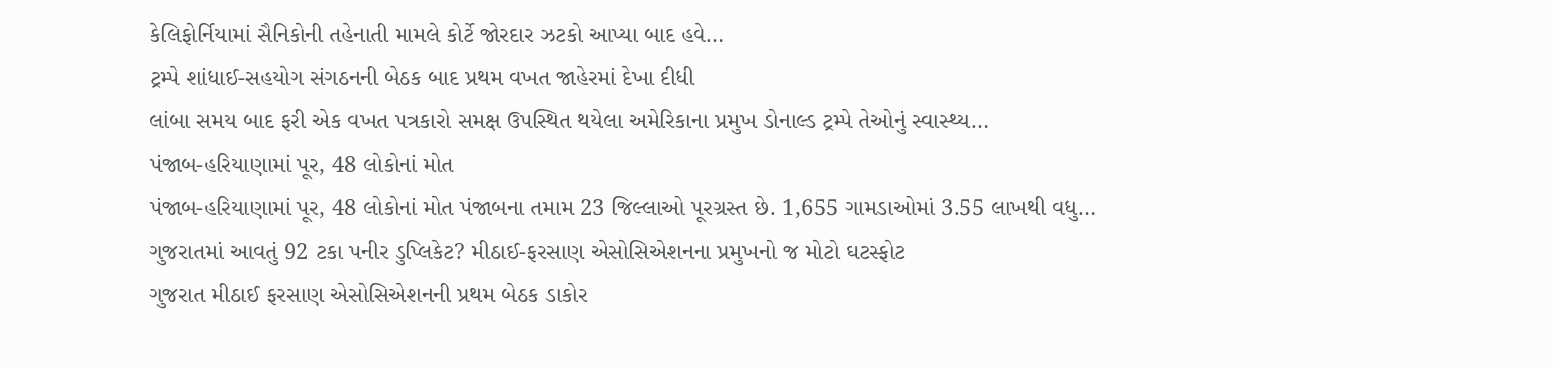કેલિફોર્નિયામાં સૈનિકોની તહેનાતી મામલે કોર્ટે જોરદાર ઝટકો આપ્યા બાદ હવે…
ટ્રમ્પે શાંધાઈ-સહયોગ સંગઠનની બેઠક બાદ પ્રથમ વખત જાહેરમાં દેખા દીધી
લાંબા સમય બાદ ફરી એક વખત પત્રકારો સમક્ષ ઉપસ્થિત થયેલા અમેરિકાના પ્રમુખ ડોનાલ્ડ ટ્રમ્પે તેઓનું સ્વાસ્થ્ય…
પંજાબ-હરિયાણામાં પૂર, 48 લોકોનાં મોત
પંજાબ-હરિયાણામાં પૂર, 48 લોકોનાં મોત પંજાબના તમામ 23 જિલ્લાઓ પૂરગ્રસ્ત છે. 1,655 ગામડાઓમાં 3.55 લાખથી વધુ…
ગુજરાતમાં આવતું 92 ટકા પનીર ડુપ્લિકેટ? મીઠાઈ-ફરસાણ એસોસિએશનના પ્રમુખનો જ મોટો ઘટસ્ફોટ
ગુજરાત મીઠાઈ ફરસાણ એસોસિએશનની પ્રથમ બેઠક ડાકોર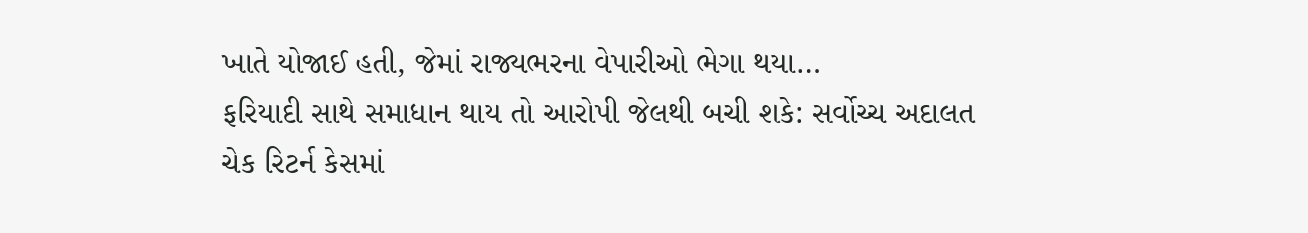ખાતે યોજાઈ હતી, જેમાં રાજ્યભરના વેપારીઓ ભેગા થયા…
ફરિયાદી સાથે સમાધાન થાય તો આરોપી જેલથી બચી શકે: સર્વોચ્ચ અદાલત
ચેક રિટર્ન કેસમાં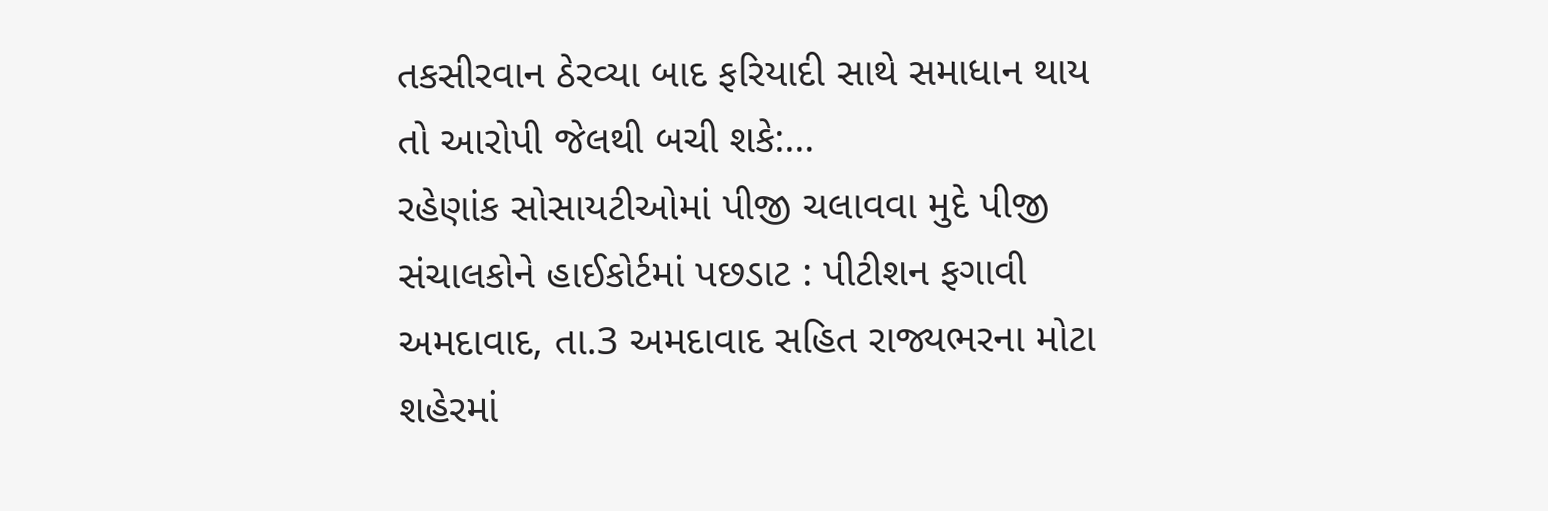તકસીરવાન ઠેરવ્યા બાદ ફરિયાદી સાથે સમાધાન થાય તો આરોપી જેલથી બચી શકે:…
રહેણાંક સોસાયટીઓમાં પીજી ચલાવવા મુદે પીજી સંચાલકોને હાઈકોર્ટમાં પછડાટ : પીટીશન ફગાવી
અમદાવાદ, તા.3 અમદાવાદ સહિત રાજ્યભરના મોટા શહેરમાં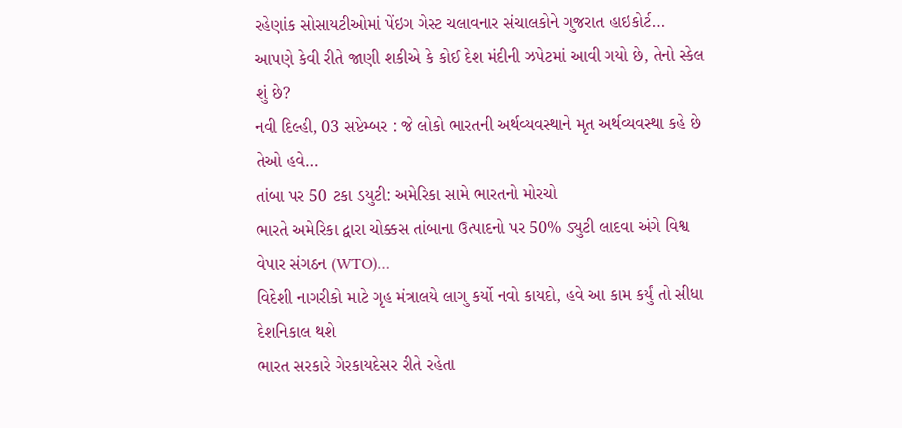રહેણાંક સોસાયટીઓમાં પેંઇગ ગેસ્ટ ચલાવનાર સંચાલકોને ગુજરાત હાઇકોર્ટ…
આપણે કેવી રીતે જાણી શકીએ કે કોઈ દેશ મંદીની ઝપેટમાં આવી ગયો છે, તેનો સ્કેલ શું છે?
નવી દિલ્હી, 03 સપ્ટેમ્બર : જે લોકો ભારતની અર્થવ્યવસ્થાને મૃત અર્થવ્યવસ્થા કહે છે તેઓ હવે…
તાંબા પર 50 ટકા ડયુટી: અમેરિકા સામે ભારતનો મોરચો
ભારતે અમેરિકા દ્વારા ચોક્કસ તાંબાના ઉત્પાદનો પર 50% ડ્યુટી લાદવા અંગે વિશ્વ વેપાર સંગઠન (WTO)…
વિદેશી નાગરીકો માટે ગૃહ મંત્રાલયે લાગુ કર્યો નવો કાયદો, હવે આ કામ કર્યું તો સીધા દેશનિકાલ થશે
ભારત સરકારે ગેરકાયદેસર રીતે રહેતા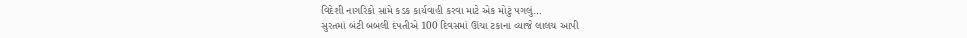વિદેશી નાગરિકો સામે કડક કાર્યવાહી કરવા માટે એક મોટું પગલું…
સુરતમાં બંટી બબલી દંપતીએ 100 દિવસમાં ઊંચા ટકાના વ્યાજે લાલચ આપી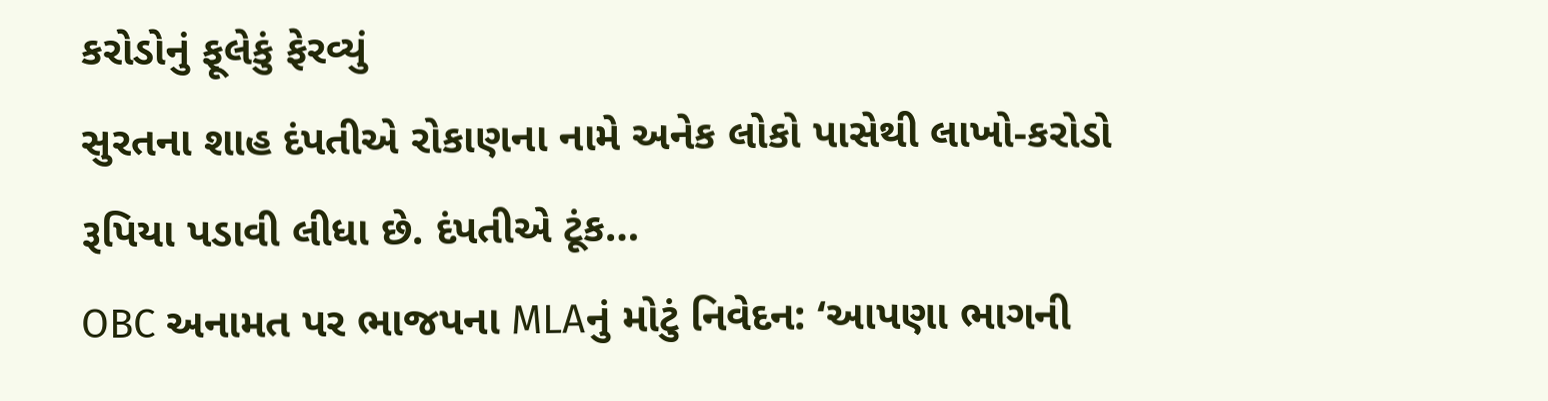કરોડોનું ફૂલેકું ફેરવ્યું
સુરતના શાહ દંપતીએ રોકાણના નામે અનેક લોકો પાસેથી લાખો-કરોડો રૂપિયા પડાવી લીધા છે. દંપતીએ ટૂંક…
OBC અનામત પર ભાજપના MLAનું મોટું નિવેદન: ‘આપણા ભાગની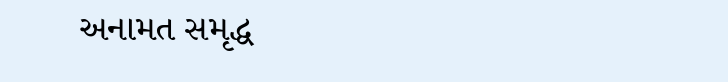અનામત સમૃદ્ધ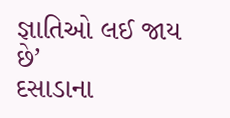જ્ઞાતિઓ લઈ જાય છે’
દસાડાના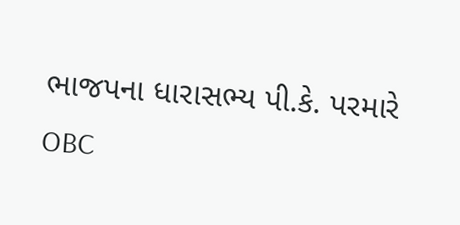ભાજપના ધારાસભ્ય પી.કે. પરમારે OBC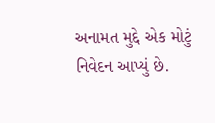અનામત મુદ્દે એક મોટું નિવેદન આપ્યું છે.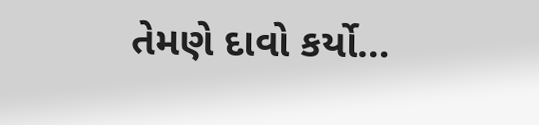તેમણે દાવો કર્યો…